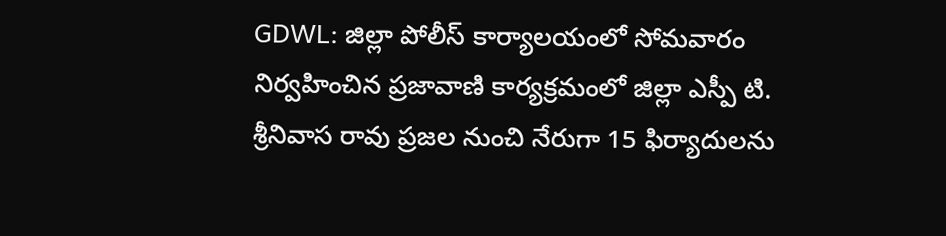GDWL: జిల్లా పోలీస్ కార్యాలయంలో సోమవారం నిర్వహించిన ప్రజావాణి కార్యక్రమంలో జిల్లా ఎస్పీ టి. శ్రీనివాస రావు ప్రజల నుంచి నేరుగా 15 ఫిర్యాదులను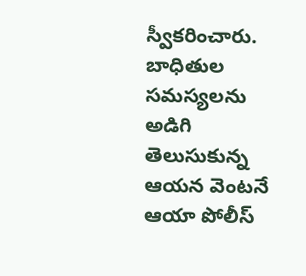స్వీకరించారు. బాధితుల సమస్యలను అడిగి తెలుసుకున్న ఆయన వెంటనే ఆయా పోలీస్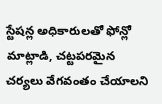స్టేషన్ల అధికారులతో ఫోన్లో మాట్లాడి, చట్టపరమైన చర్యలు వేగవంతం చేయాలని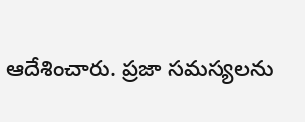ఆదేశించారు. ప్రజా సమస్యలను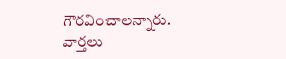గౌరవించాలన్నారు.
వార్తలు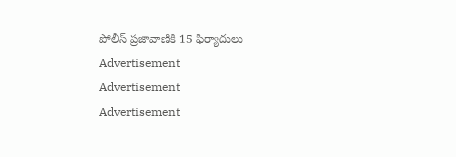పోలీస్ ప్రజావాణికి 15 ఫిర్యాదులు
Advertisement
Advertisement
Advertisement